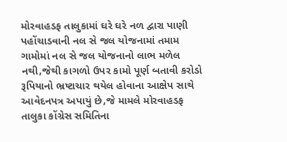મોરવાહડફ તાલુકામાં ઘરે ઘરે નળ દ્વારા પાણી પહોંચાડવાની નલ સે જલ યોજનામાં તમામ ગામોમાં નલ સે જલ યોજનાનો લાભ મળેલ નથી,જેથી કાગળો ઉપર કામો પૂર્ણ બતાવી કરોડો રૂપિયાનો ભ્રષ્ટાચાર થયેલ હોવાના આક્ષેપ સાથે આવેદનપત્ર અપાયું છે,જે મામલે મોરવાહડફ તાલુકા કોંગ્રેસ સમિતિના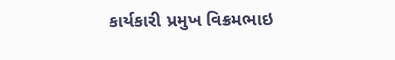કાર્યકારી પ્રમુખ વિક્રમભાઇ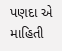પણદા એ માહિતી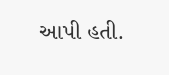આપી હતી.